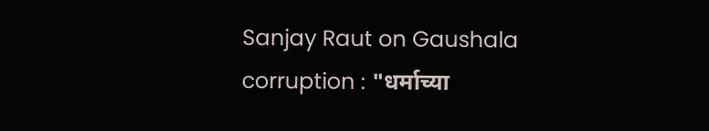Sanjay Raut on Gaushala corruption : "धर्माच्या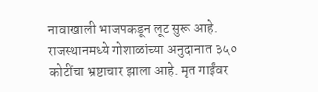नावाखाली भाजपकडून लूट सुरू आहे. राजस्थानमध्ये गोशाळांच्या अनुदानात ३५० कोटींचा भ्रष्टाचार झाला आहे. मृत गाईंवर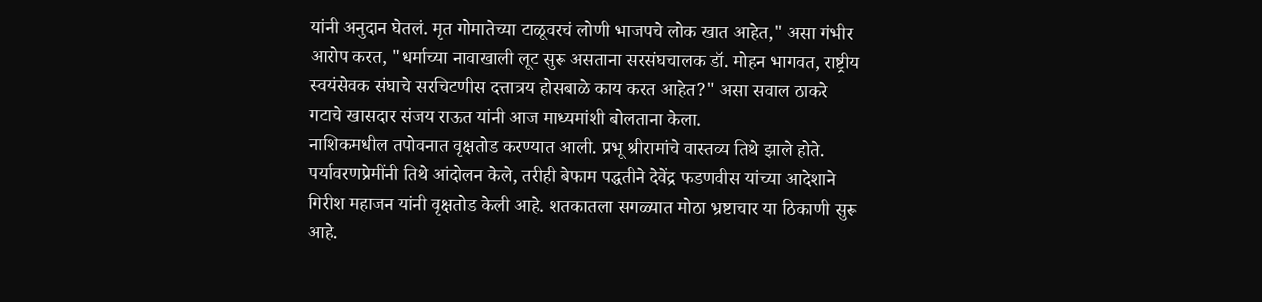यांनी अनुदान घेतलं. मृत गोमातेच्या टाळूवरचं लोणी भाजपचे लोक खात आहेत," असा गंभीर आरोप करत, "धर्माच्या नावाखाली लूट सुरू असताना सरसंघचालक डॉ. मोहन भागवत, राष्ट्रीय स्वयंसेवक संघाचे सरचिटणीस दत्तात्रय होसबाळे काय करत आहेत?" असा सवाल ठाकरे गटाचे खासदार संजय राऊत यांनी आज माध्यमांशी बोलताना केला.
नाशिकमधील तपोवनात वृक्षतोड करण्यात आली. प्रभू श्रीरामांचे वास्तव्य तिथे झाले होते. पर्यावरणप्रेमींनी तिथे आंदोलन केले, तरीही बेफाम पद्धतीने देवेंद्र फडणवीस यांच्या आदेशाने गिरीश महाजन यांनी वृक्षतोड केली आहे. शतकातला सगळ्यात मोठा भ्रष्टाचार या ठिकाणी सुरू आहे.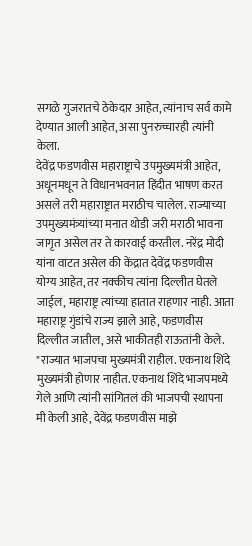सगळे गुजरातचे ठेकेदार आहेत, त्यांनाच सर्व कामे देण्यात आली आहेत, असा पुनरुच्चारही त्यांनी केला.
देवेंद्र फडणवीस महाराष्ट्राचे उपमुख्यमंत्री आहेत, अधूनमधून ते विधानभवनात हिंदीत भाषण करत असले तरी महाराष्ट्रात मराठीच चालेल. राज्याच्या उपमुख्यमंत्र्यांच्या मनात थोडी जरी मराठी भावना जागृत असेल तर ते कारवाई करतील. नरेंद्र मोदी यांना वाटत असेल की केंद्रात देवेंद्र फडणवीस योग्य आहेत, तर नक्कीच त्यांना दिल्लीत घेतले जाईल, महाराष्ट्र त्यांच्या हातात राहणार नाही. आता महाराष्ट्र गुंडांचे राज्य झाले आहे, फडणवीस दिल्लीत जातील, असे भाकीतही राऊतांनी केले.
"राज्यात भाजपचा मुख्यमंत्री राहील. एकनाथ शिंदे मुख्यमंत्री होणार नाहीत. एकनाथ शिंदे भाजपमध्ये गेले आणि त्यांनी सांगितलं की भाजपची स्थापना मी केली आहे, देवेंद्र फडणवीस माझे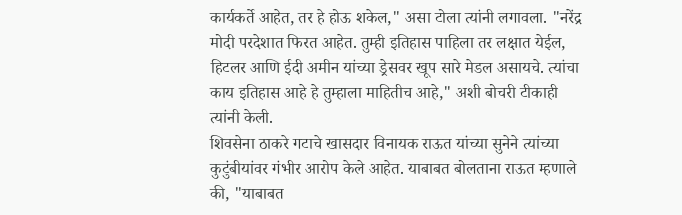कार्यकर्ते आहेत, तर हे होऊ शकेल," असा टोला त्यांनी लगावला. "नरेंद्र मोदी परदेशात फिरत आहेत. तुम्ही इतिहास पाहिला तर लक्षात येईल, हिटलर आणि ईदी अमीन यांच्या ड्रेसवर खूप सारे मेडल असायचे. त्यांचा काय इतिहास आहे हे तुम्हाला माहितीच आहे," अशी बोचरी टीकाही त्यांनी केली.
शिवसेना ठाकरे गटाचे खासदार विनायक राऊत यांच्या सुनेने त्यांच्या कुटुंबीयांवर गंभीर आरोप केले आहेत. याबाबत बोलताना राऊत म्हणाले की, "याबाबत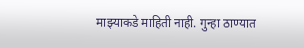माझ्याकडे माहिती नाही. गुन्हा ठाण्यात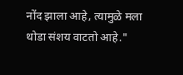नोंद झाला आहे, त्यामुळे मला थोडा संशय वाटतो आहे."